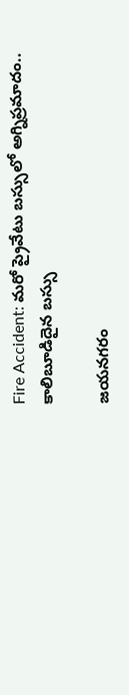Fire Accident: మరో ప్రైవేటు బస్సులో అగ్నిప్రమాదం.. కాలిబూడిదైన బస్సు

జయనగరం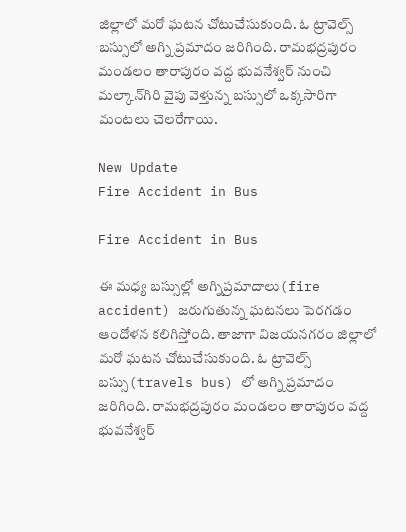జిల్లాలో మరో ఘటన చోటుచేసుకుంది. ఓ ట్రావెల్స్ బస్సులో అగ్ని ప్రమాదం జరిగింది. రామభద్రపురం మండలం తారాపురం వద్ద భువనేశ్వర్ నుంచి మల్కాన్‌గిరి వైపు వెళ్తున్న బస్సులో ఒక్కసారిగా మంటలు చెలరేగాయి.

New Update
Fire Accident in Bus

Fire Accident in Bus

ఈ మధ్య బస్సుల్లో అగ్నిప్రమాదాలు(fire accident) జరుగుతున్న ఘటనలు పెరగడం ఆందోళన కలిగిస్తోంది. తాజాగా విజయనగరం జిల్లాలో మరో ఘటన చోటుచేసుకుంది. ఓ ట్రావెల్స్ బస్సు(travels bus) లో అగ్ని ప్రమాదం జరిగింది. రామభద్రపురం మండలం తారాపురం వద్ద భువనేశ్వర్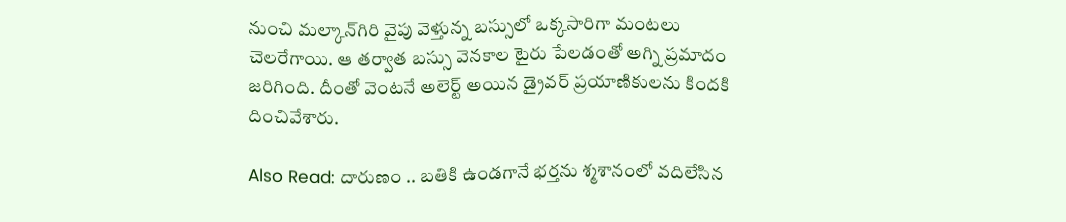నుంచి మల్కాన్‌గిరి వైపు వెళ్తున్న బస్సులో ఒక్కసారిగా మంటలు చెలరేగాయి. ఆ తర్వాత బస్సు వెనకాల టైరు పేలడంతో అగ్ని ప్రమాదం జరిగింది. దీంతో వెంటనే అలెర్ట్ అయిన డ్రైవర్‌ ప్రయాణికులను కిందకి దించివేశారు.

Also Read: దారుణం .. బతికి ఉండగానే భర్తను శ్మశానంలో వదిలేసిన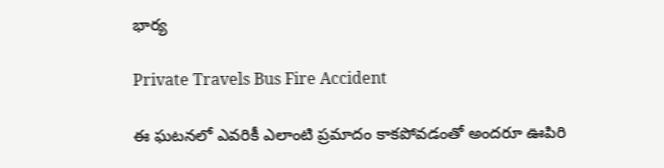భార్య

Private Travels Bus Fire Accident

ఈ ఘటనలో ఎవరికీ ఎలాంటి ప్రమాదం కాకపోవడంతో అందరూ ఊపిరి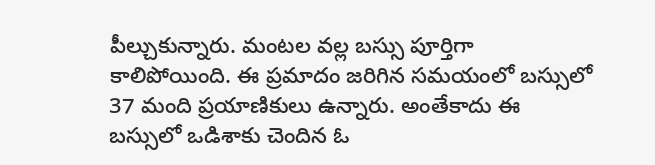పీల్చుకున్నారు. మంటల వల్ల బస్సు పూర్తిగా కాలిపోయింది. ఈ ప్రమాదం జరిగిన సమయంలో బస్సులో 37 మంది ప్రయాణికులు ఉన్నారు. అంతేకాదు ఈ బస్సులో ఒడిశాకు చెందిన ఓ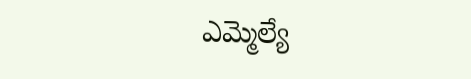ఎమ్మెల్యే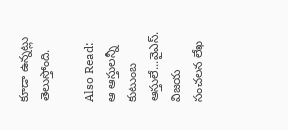కూడా ఉన్నట్లు తెలుస్తోంది.

Also Read: ఆ ఆస్తులన్నీ కుటుంబ ఆస్తులే...వైఎస్‌. విజయ సంచలన లేఖ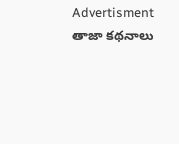Advertisment
తాజా కథనాలు